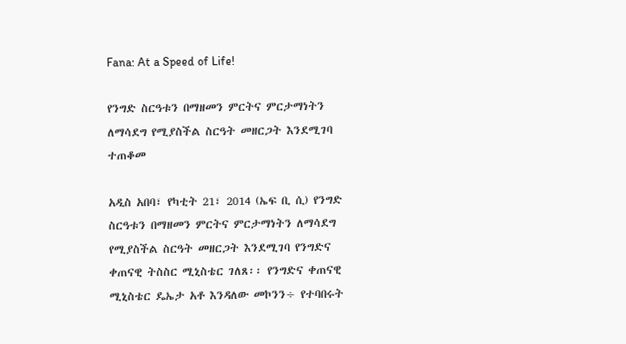Fana: At a Speed of Life!

የንግድ ስርዓቱን በማዘመን ምርትና ምርታማነትን ለማሳደግ የሚያስችል ስርዓት መዘርጋት እንደሚገባ ተጠቆመ

አዲስ አበባ፣ የካቲት 21፣ 2014 (ኤፍ ቢ ሲ) የንግድ ስርዓቱን በማዘመን ምርትና ምርታማነትን ለማሳደግ የሚያስችል ስርዓት መዘርጋት እንደሚገባ የንግድና ቀጠናዊ ትስስር ሚኒስቴር ገለጸ፡፡ የንግድና ቀጠናዊ ሚኒስቴር ዴኤታ አቶ እንዳለው መኮንን÷ የተባበሩት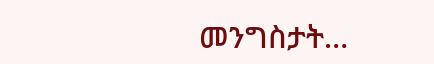መንግስታት…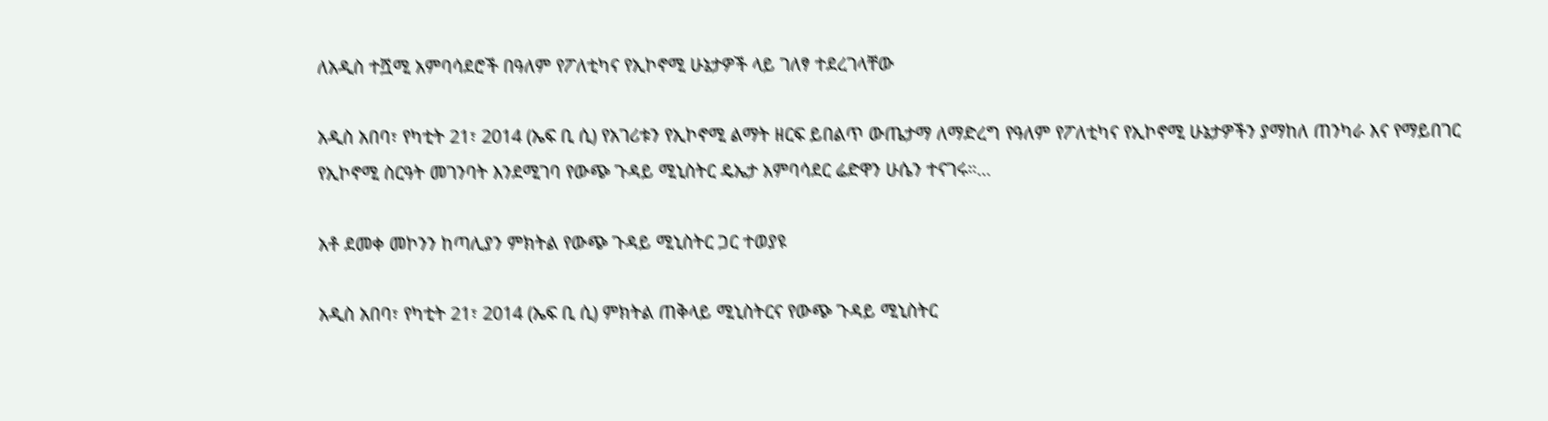ለአዲስ ተሿሚ አምባሳደሮች በዓለም የፖለቲካና የኢኮኖሚ ሁኔታዎች ላይ ገለፃ ተደረገላቸው

አዲስ አበባ፣ የካቲት 21፣ 2014 (ኤፍ ቢ ሲ) የአገሪቱን የኢኮኖሚ ልማት ዘርፍ ይበልጥ ውጤታማ ለማድረግ የዓለም የፖለቲካና የኢኮኖሚ ሁኔታዎችን ያማከለ ጠንካራ እና የማይበገር የኢኮኖሚ ስርዓት መገንባት እንደሚገባ የውጭ ጉዳይ ሚኒስትር ዴኤታ አምባሳደር ሬድዋን ሁሴን ተናገሩ።…

አቶ ደመቀ መኮንን ከጣሊያን ምክትል የውጭ ጉዳይ ሚኒስትር ጋር ተወያዩ

አዲስ አበባ፣ የካቲት 21፣ 2014 (ኤፍ ቢ ሲ) ምክትል ጠቅላይ ሚኒስትርና የውጭ ጉዳይ ሚኒስትር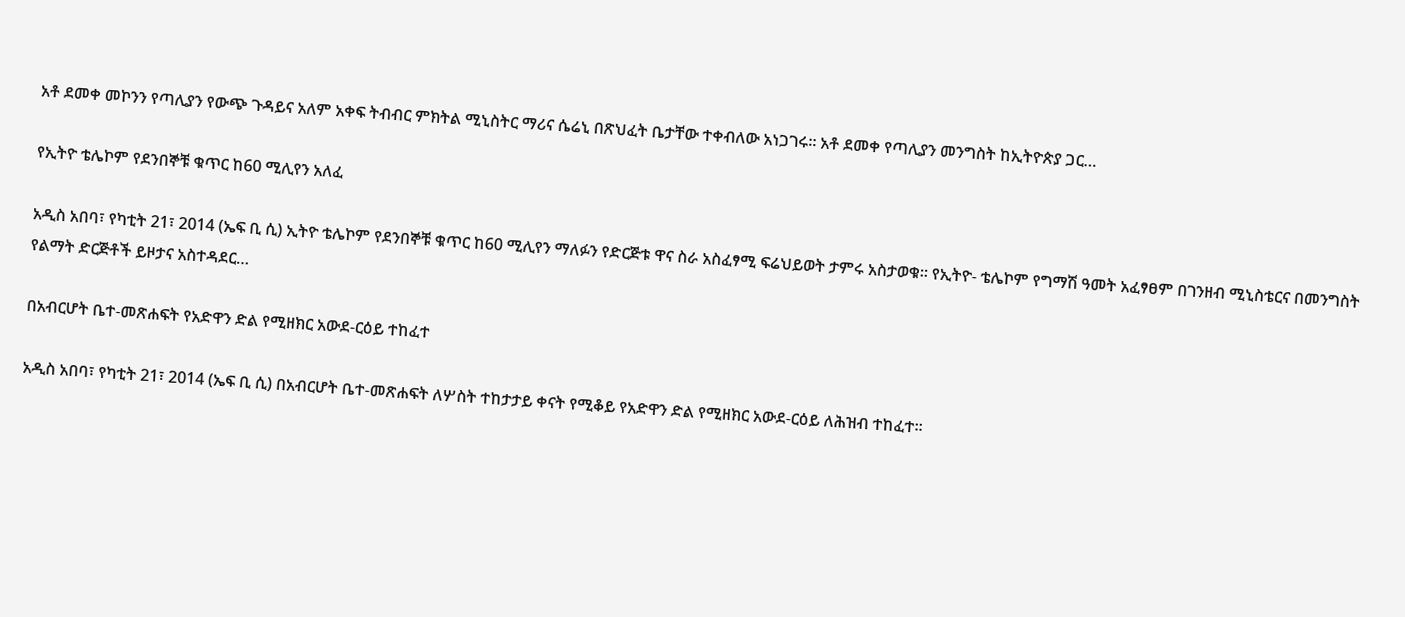አቶ ደመቀ መኮንን የጣሊያን የውጭ ጉዳይና አለም አቀፍ ትብብር ምክትል ሚኒስትር ማሪና ሴሬኒ በጽህፈት ቤታቸው ተቀብለው አነጋገሩ፡፡ አቶ ደመቀ የጣሊያን መንግስት ከኢትዮጵያ ጋር…

የኢትዮ ቴሌኮም የደንበኞቹ ቁጥር ከ60 ሚሊየን አለፈ

አዲስ አበባ፣ የካቲት 21፣ 2014 (ኤፍ ቢ ሲ) ኢትዮ ቴሌኮም የደንበኞቹ ቁጥር ከ60 ሚሊየን ማለፉን የድርጅቱ ዋና ስራ አስፈፃሚ ፍሬህይወት ታምሩ አስታወቁ፡፡ የኢትዮ- ቴሌኮም የግማሽ ዓመት አፈፃፀም በገንዘብ ሚኒስቴርና በመንግስት የልማት ድርጅቶች ይዞታና አስተዳደር…

በአብርሆት ቤተ-መጽሐፍት የአድዋን ድል የሚዘክር አውደ-ርዕይ ተከፈተ

አዲስ አበባ፣ የካቲት 21፣ 2014 (ኤፍ ቢ ሲ) በአብርሆት ቤተ-መጽሐፍት ለሦስት ተከታታይ ቀናት የሚቆይ የአድዋን ድል የሚዘክር አውደ-ርዕይ ለሕዝብ ተከፈተ።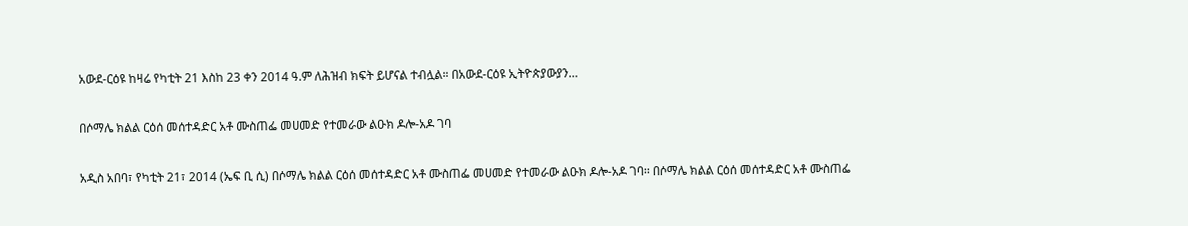አውደ-ርዕዩ ከዛሬ የካቲት 21 እስከ 23 ቀን 2014 ዓ.ም ለሕዝብ ክፍት ይሆናል ተብሏል። በአውደ-ርዕዩ ኢትዮጵያውያን…

በሶማሌ ክልል ርዕሰ መሰተዳድር አቶ ሙስጠፌ መሀመድ የተመራው ልዑክ ዶሎ-አዶ ገባ

አዲስ አበባ፣ የካቲት 21፣ 2014 (ኤፍ ቢ ሲ) በሶማሌ ክልል ርዕሰ መሰተዳድር አቶ ሙስጠፌ መሀመድ የተመራው ልዑክ ዶሎ-አዶ ገባ፡፡ በሶማሌ ክልል ርዕሰ መሰተዳድር አቶ ሙስጠፌ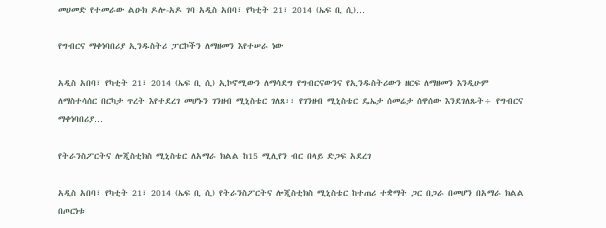መሀመድ የተመራው ልዑክ ዶሎ-አዶ ገባ አዲስ አበባ፣ የካቲት 21፣ 2014 (ኤፍ ቢ ሲ)…

የግብርና ማቀነባበሪያ ኢንዱስትሪ ፓርኮችን ለማዘመን እየተሠራ ነው

አዲስ አበባ፣ የካቲት 21፣ 2014 (ኤፍ ቢ ሲ) ኢኮኖሚውን ለማሳደግ የግብርናውንና የኢንዱስትሪውን ዘርፍ ለማዘመን እንዲሁም ለማስተሳሰር በርካታ ጥረት እየተደረገ መሆኑን ገንዘብ ሚኒስቴር ገለጸ፡፡ የገንዘብ ሚኒስቴር ዴኤታ ሰመሬታ ሰዋሰው እንደገለጹት÷ የግብርና ማቀነባበሪያ…

የትራንስፖርትና ሎጂስቲክስ ሚኒስቴር ለአማራ ክልል ከ15 ሚሊየን ብር በላይ ድጋፍ አደረገ

አዲስ አበባ፣ የካቲት 21፣ 2014 (ኤፍ ቢ ሲ) የትራንስፖርትና ሎጂስቲክስ ሚኒስቴር ከተጠሪ ተቋማት ጋር በጋራ በመሆን በአማራ ክልል በጦርነቱ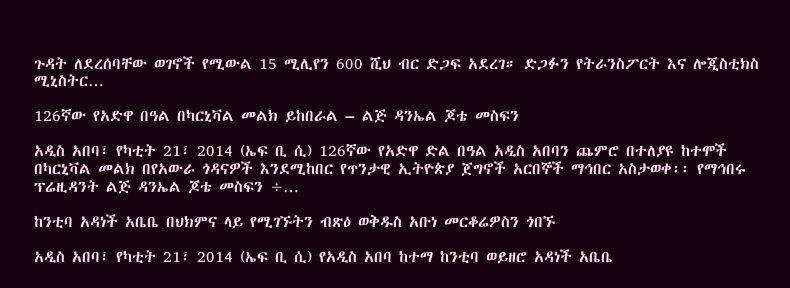ጉዳት ለደረሰባቸው ወገኖች የሚውል 15 ሚሊየን 600 ሺህ ብር ድጋፍ አደረገ። ድጋፉን የትራንስፖርት እና ሎጂስቲክስ ሚኒስትር…

126ኛው የአድዋ በዓል በካርኒቫል መልክ ይከበራል – ልጅ ዳንኤል ጆቴ መስፍን

አዲስ አበባ፣ የካቲት 21፣ 2014 (ኤፍ ቢ ሲ) 126ኛው የአድዋ ድል በዓል አዲስ አበባን ጨምሮ በተለያዩ ከተሞች በካርኒቫል መልክ በየአውራ ጎዳናዎች እንደሚከበር የጥንታዊ ኢትዮጵያ ጀግኖች አርበኞች ማኅበር አስታወቀ፡፡ የማኅበሩ ፕሬዚዳንት ልጅ ዳንኤል ጆቴ መስፍን ÷…

ከንቲባ አዳነች አቤቤ በህክምና ላይ የሚገኙትን ብጽዕ ወቅዱስ አቡነ መርቆሬዎስን ጎበኙ

አዲስ አበባ፣ የካቲት 21፣ 2014 (ኤፍ ቢ ሲ) የአዲስ አበባ ከተማ ከንቲባ ወይዘሮ አዳነች አቤቤ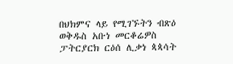በህክምና ላይ የሚገኙትን ብጽዕ ወቅዱስ አቡነ መርቆሬዎስ ፓትርያርክ ርዕሰ ሊቃነ ጳጳሳት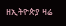ዘኢትዮጵያ ዛሬ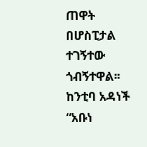ጠዋት በሆስፒታል ተገኝተው ጎብኝተዋል፡፡ ከንቲባ አዳነች “አቡነ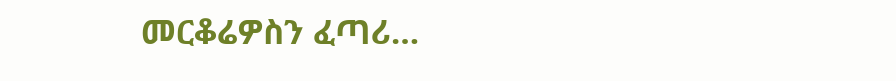መርቆሬዎስን ፈጣሪ…